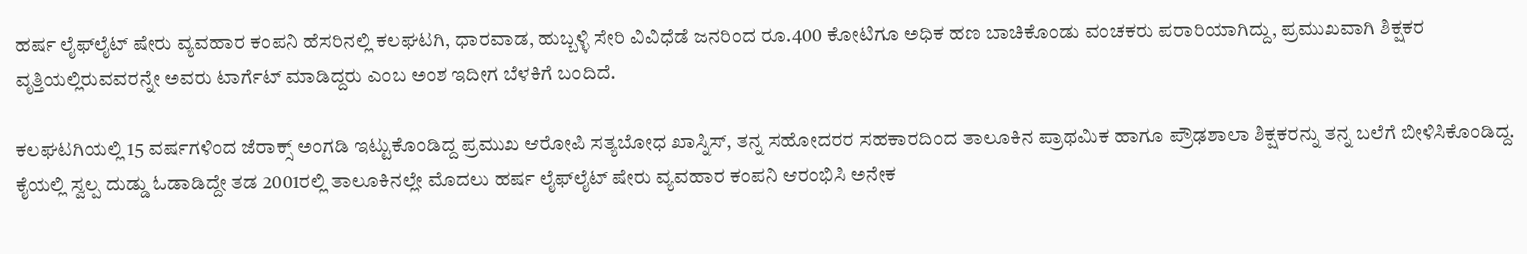ಹರ್ಷ ಲೈಫ್‌ಲೈಟ್‌ ಷೇರು ವ್ಯವಹಾರ ಕಂಪನಿ ಹೆಸರಿನಲ್ಲಿ ಕಲಘಟಗಿ, ಧಾರವಾಡ, ಹುಬ್ಬಳ್ಳಿ ಸೇರಿ ವಿವಿಧೆಡೆ ಜನರಿಂದ ರೂ.400 ಕೋಟಿಗೂ ಅಧಿಕ ಹಣ ಬಾಚಿಕೊಂಡು ವಂಚಕರು ಪರಾರಿಯಾಗಿದ್ದು, ಪ್ರಮುಖವಾಗಿ ಶಿಕ್ಷಕರ ವೃತ್ತಿಯಲ್ಲಿರುವವರನ್ನೇ ಅವರು ಟಾರ್ಗೆಟ್‌ ಮಾಡಿದ್ದರು ಎಂಬ ಅಂಶ ಇದೀಗ ಬೆಳಕಿಗೆ ಬಂದಿದೆ.

ಕಲಘಟಗಿಯಲ್ಲಿ 15 ವರ್ಷಗಳಿಂದ ಜೆರಾಕ್ಸ್‌ ಅಂಗಡಿ ಇಟ್ಟುಕೊಂಡಿದ್ದ ಪ್ರಮುಖ ಆರೋಪಿ ಸತ್ಯಬೋಧ ಖಾಸ್ನಿಸ್‌, ತನ್ನ ಸಹೋದರರ ಸಹಕಾರದಿಂದ ತಾಲೂಕಿನ ಪ್ರಾಥಮಿಕ ಹಾಗೂ ಪ್ರೌಢಶಾಲಾ ಶಿಕ್ಷಕರನ್ನು ತನ್ನ ಬಲೆಗೆ ಬೀಳಿಸಿಕೊಂಡಿದ್ದ. ಕೈಯಲ್ಲಿ ಸ್ವಲ್ಪ ದುಡ್ಡು ಓಡಾಡಿದ್ದೇ ತಡ 2001ರಲ್ಲಿ ತಾಲೂಕಿನಲ್ಲೇ ಮೊದಲು ಹರ್ಷ ಲೈಫ್‌ಲೈಟ್‌ ಷೇರು ವ್ಯವಹಾರ ಕಂಪನಿ ಆರಂಭಿಸಿ ಅನೇಕ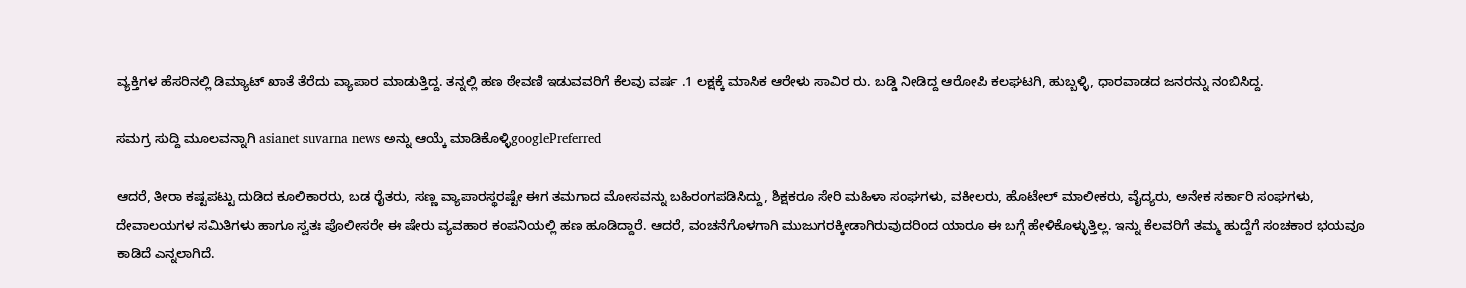ವ್ಯಕ್ತಿಗಳ ಹೆಸರಿನಲ್ಲಿ ಡಿಮ್ಯಾಟ್‌ ಖಾತೆ ತೆರೆದು ವ್ಯಾಪಾರ ಮಾಡುತ್ತಿದ್ದ. ತನ್ನಲ್ಲಿ ಹಣ ಠೇವಣಿ ಇಡುವವರಿಗೆ ಕೆಲವು ವರ್ಷ .1 ಲಕ್ಷಕ್ಕೆ ಮಾಸಿಕ ಆರೇಳು ಸಾವಿರ ರು. ಬಡ್ಡಿ ನೀಡಿದ್ದ ಆರೋಪಿ ಕಲಘಟಗಿ, ಹುಬ್ಬಳ್ಳಿ, ಧಾರವಾಡದ ಜನರನ್ನು ನಂಬಿಸಿದ್ದ.

ಸಮಗ್ರ ಸುದ್ದಿ ಮೂಲವನ್ನಾಗಿ asianet suvarna news ಅನ್ನು ಆಯ್ಕೆ ಮಾಡಿಕೊಳ್ಳಿgooglePreferred

ಆದರೆ, ತೀರಾ ಕಷ್ಟಪಟ್ಟು ದುಡಿದ ಕೂಲಿಕಾರರು, ಬಡ ರೈತರು, ಸಣ್ಣ ವ್ಯಾಪಾರಸ್ಥರಷ್ಟೇ ಈಗ ತಮಗಾದ ಮೋಸವನ್ನು ಬಹಿರಂಗಪಡಿಸಿದ್ದು, ಶಿಕ್ಷಕರೂ ಸೇರಿ ಮಹಿಳಾ ಸಂಘಗಳು, ವಕೀಲರು, ಹೊಟೇಲ್‌ ಮಾಲೀಕರು, ವೈದ್ಯರು, ಅನೇಕ ಸರ್ಕಾರಿ ಸಂಘಗಳು, ದೇವಾಲಯಗಳ ಸಮಿತಿಗಳು ಹಾಗೂ ಸ್ವತಃ ಪೊಲೀಸರೇ ಈ ಷೇರು ವ್ಯವಹಾರ ಕಂಪನಿಯಲ್ಲಿ ಹಣ ಹೂಡಿದ್ದಾರೆ. ಆದರೆ, ವಂಚನೆಗೊಳಗಾಗಿ ಮುಜುಗರಕ್ಕೀಡಾಗಿರುವುದರಿಂದ ಯಾರೂ ಈ ಬಗ್ಗೆ ಹೇಳಿಕೊಳ್ಳುತ್ತಿಲ್ಲ. ಇನ್ನು ಕೆಲವರಿಗೆ ತಮ್ಮ ಹುದ್ದೆಗೆ ಸಂಚಕಾರ ಭಯವೂ ಕಾಡಿದೆ ಎನ್ನಲಾಗಿದೆ.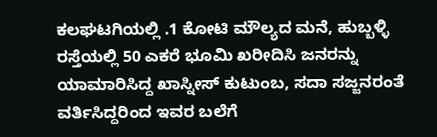ಕಲಘಟಗಿಯಲ್ಲಿ .1 ಕೋಟಿ ಮೌಲ್ಯದ ಮನೆ, ಹುಬ್ಬಳ್ಳಿ ರಸ್ತೆಯಲ್ಲಿ 50 ಎಕರೆ ಭೂಮಿ ಖರೀದಿಸಿ ಜನರನ್ನು ಯಾಮಾರಿಸಿದ್ದ ಖಾಸ್ನೀಸ್‌ ಕುಟುಂಬ, ಸದಾ ಸಜ್ಜನರಂತೆ ವರ್ತಿಸಿದ್ದರಿಂದ ಇವರ ಬಲೆಗೆ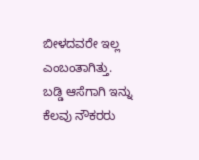ಬೀಳದವರೇ ಇಲ್ಲ ಎಂಬಂತಾಗಿತ್ತು.
ಬಡ್ಡಿ ಆಸೆಗಾಗಿ ಇನ್ನು ಕೆಲವು ನೌಕರರು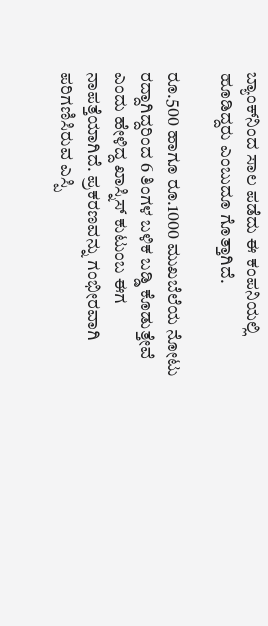ಬ್ಯಾಂಕ್‌ನಿಂದ ಸಾಲ ಪಡೆದು ಈ ಕಂಪನಿಯಲ್ಲಿ ಹೂಡಿದ್ದರು ಎಂಬುದೂ ಗೊತ್ತಾಗಿದೆ.

ರೂ.500 ಹಾಗೂ ರೂ.1000 ಮುಖಬೆಲೆಯ ನೋಟು ರದ್ದಾಗಿದ್ದರಿಂದ 6 ತಿಂಗಳ ಬಳಿಕ ಬಡ್ಡಿ ಕೊಡುತ್ತೇವೆ ಎಂದು ಹೇಳಿದ್ದ ಖಾಸ್ನಿಸ್‌ ಕುಟುಂಬ ಈಗ ನಾಪತ್ತೆಯಾಗಿದೆ. ಪ್ರಕರಣವನ್ನು ಗಂಭೀರವಾಗಿ ಪರಿಗಣಿಸಿರುವ ಎಸ್ಪಿ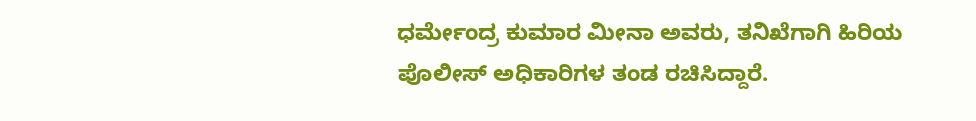ಧರ್ಮೇಂದ್ರ ಕುಮಾರ ಮೀನಾ ಅವರು, ತನಿಖೆಗಾಗಿ ಹಿರಿಯ ಪೊಲೀಸ್‌ ಅಧಿಕಾರಿಗಳ ತಂಡ ರಚಿಸಿದ್ದಾರೆ.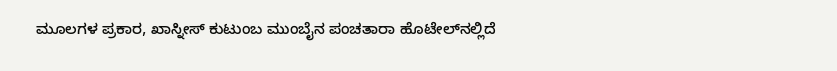ಮೂಲಗಳ ಪ್ರಕಾರ, ಖಾಸ್ನೀಸ್‌ ಕುಟುಂಬ ಮುಂಬೈನ ಪಂಚತಾರಾ ಹೊಟೇಲ್‌ನಲ್ಲಿದೆ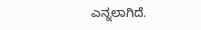ಎನ್ನಲಾಗಿದೆ.